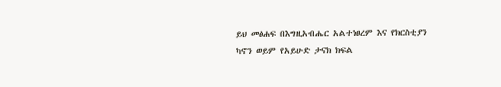ይህ መፅሐፍ በእግዚአብሔር አልተነፀረም እና የክርስቲያን ካኖን ወይም የአይሁድ ታናክ ክፍል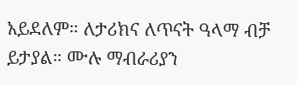አይደለም። ለታሪክና ለጥናት ዓላማ ብቻ ይታያል። ሙሉ ማብራሪያን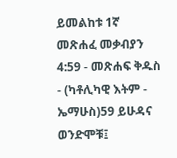ይመልከቱ 1ኛ መጽሐፈ መቃብያን 4:59 - መጽሐፍ ቅዱስ - (ካቶሊካዊ እትም - ኤማሁስ)59 ይሁዳና ወንድሞቹ፤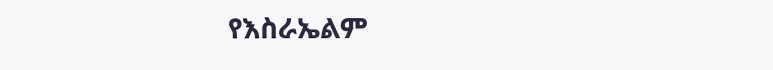የእስራኤልም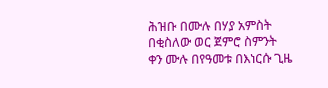ሕዝቡ በሙሉ በሃያ አምስት በቂስለው ወር ጀምሮ ስምንት ቀን ሙሉ በየዓመቱ በእነርሱ ጊዜ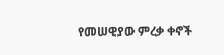የመሠዊያው ምረቃ ቀኖች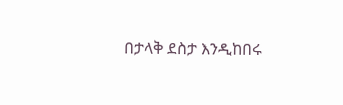በታላቅ ደስታ እንዲከበሩ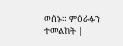ወሰኑ። ምዕራፉን ተመልከት |